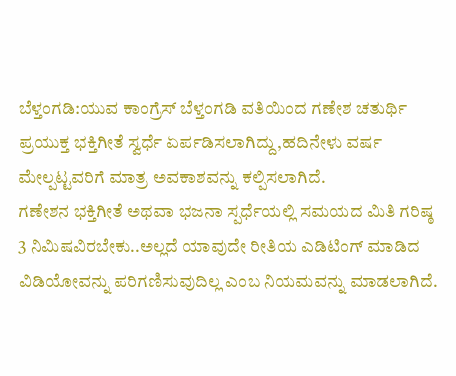ಬೆಳ್ತಂಗಡಿ:ಯುವ ಕಾಂಗ್ರೆಸ್ ಬೆಳ್ತಂಗಡಿ ವತಿಯಿಂದ ಗಣೇಶ ಚತುರ್ಥಿ ಪ್ರಯುಕ್ತ ಭಕ್ತಿಗೀತೆ ಸ್ವರ್ಧೆ ಏರ್ಪಡಿಸಲಾಗಿದ್ದು,ಹದಿನೇಳು ವರ್ಷ ಮೇಲ್ಪಟ್ಟವರಿಗೆ ಮಾತ್ರ ಅವಕಾಶವನ್ನು ಕಲ್ಪಿಸಲಾಗಿದೆ.
ಗಣೇಶನ ಭಕ್ತಿಗೀತೆ ಅಥವಾ ಭಜನಾ ಸ್ಪರ್ಧೆಯಲ್ಲಿ ಸಮಯದ ಮಿತಿ ಗರಿಷ್ಠ 3 ನಿಮಿಷವಿರಬೇಕು..ಅಲ್ಲದೆ ಯಾವುದೇ ರೀತಿಯ ಎಡಿಟಿಂಗ್ ಮಾಡಿದ ವಿಡಿಯೋವನ್ನು ಪರಿಗಣಿಸುವುದಿಲ್ಲ ಎಂಬ ನಿಯಮವನ್ನು ಮಾಡಲಾಗಿದೆ.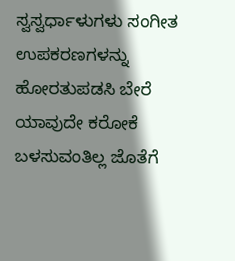ಸ್ವಸ್ವರ್ಧಾಳುಗಳು ಸಂಗೀತ ಉಪಕರಣಗಳನ್ನು ಹೋರತುಪಡಸಿ ಬೇರೆ ಯಾವುದೇ ಕರೋಕೆ ಬಳಸುವಂತಿಲ್ಲ ಜೊತೆಗೆ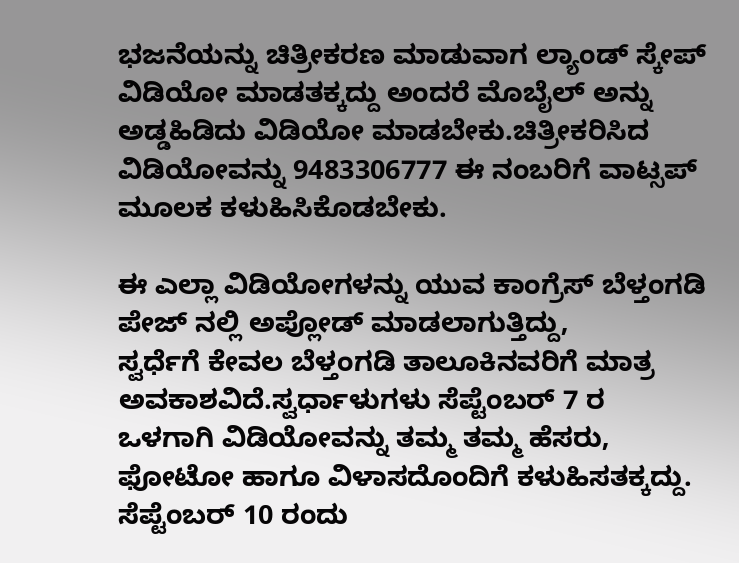ಭಜನೆಯನ್ನು ಚಿತ್ರೀಕರಣ ಮಾಡುವಾಗ ಲ್ಯಾಂಡ್ ಸ್ಕೇಪ್ ವಿಡಿಯೋ ಮಾಡತಕ್ಕದ್ದು ಅಂದರೆ ಮೊಬೈಲ್ ಅನ್ನು ಅಡ್ಡಹಿಡಿದು ವಿಡಿಯೋ ಮಾಡಬೇಕು.ಚಿತ್ರೀಕರಿಸಿದ ವಿಡಿಯೋವನ್ನು 9483306777 ಈ ನಂಬರಿಗೆ ವಾಟ್ಸಪ್ ಮೂಲಕ ಕಳುಹಿಸಿಕೊಡಬೇಕು.

ಈ ಎಲ್ಲಾ ವಿಡಿಯೋಗಳನ್ನು ಯುವ ಕಾಂಗ್ರೆಸ್ ಬೆಳ್ತಂಗಡಿ ಪೇಜ್ ನಲ್ಲಿ ಅಪ್ಲೋಡ್ ಮಾಡಲಾಗುತ್ತಿದ್ದು,
ಸ್ವರ್ಧೆಗೆ ಕೇವಲ ಬೆಳ್ತಂಗಡಿ ತಾಲೂಕಿನವರಿಗೆ ಮಾತ್ರ ಅವಕಾಶವಿದೆ.ಸ್ವರ್ಧಾಳುಗಳು ಸೆಪ್ಟೆಂಬರ್ 7 ರ ಒಳಗಾಗಿ ವಿಡಿಯೋವನ್ನು ತಮ್ಮ ತಮ್ಮ ಹೆಸರು, ಫೋಟೋ ಹಾಗೂ ವಿಳಾಸದೊಂದಿಗೆ ಕಳುಹಿಸತಕ್ಕದ್ದು. ಸೆಪ್ಟೆಂಬರ್ 10 ರಂದು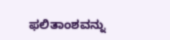ಫಲಿತಾಂಶವನ್ನು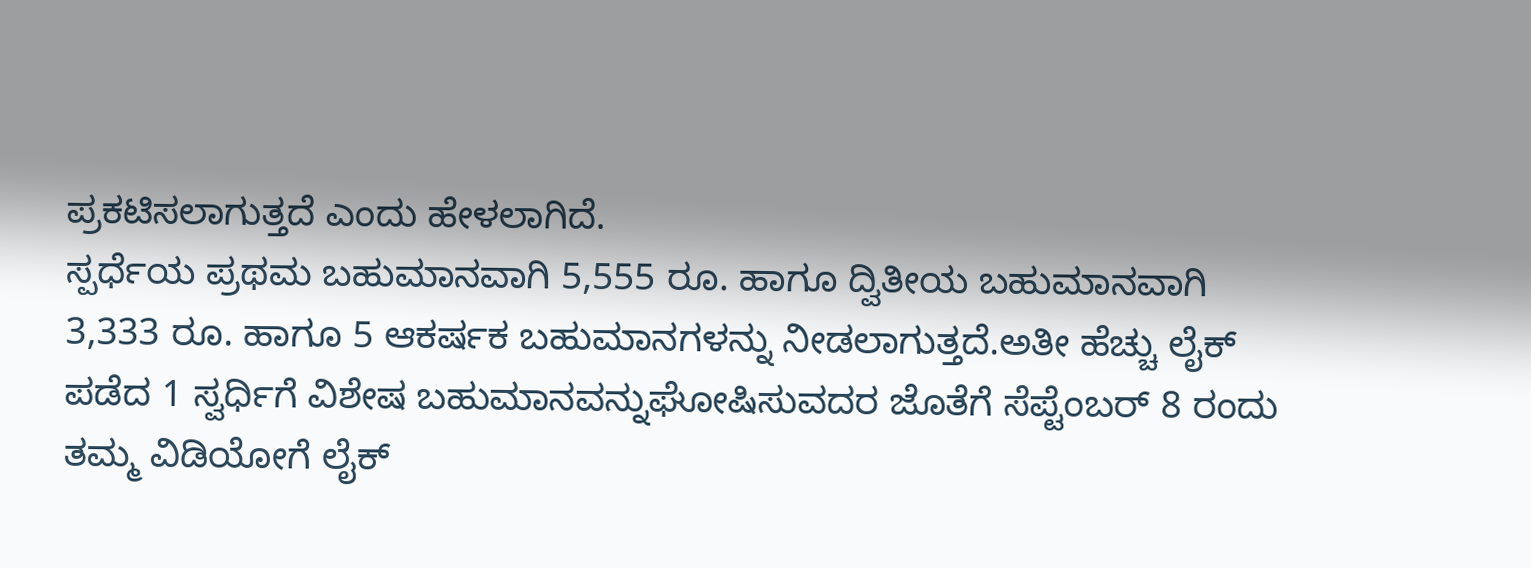ಪ್ರಕಟಿಸಲಾಗುತ್ತದೆ ಎಂದು ಹೇಳಲಾಗಿದೆ.
ಸ್ಪರ್ಧೆಯ ಪ್ರಥಮ ಬಹುಮಾನವಾಗಿ 5,555 ರೂ. ಹಾಗೂ ದ್ವಿತೀಯ ಬಹುಮಾನವಾಗಿ 3,333 ರೂ. ಹಾಗೂ 5 ಆಕರ್ಷಕ ಬಹುಮಾನಗಳನ್ನು ನೀಡಲಾಗುತ್ತದೆ.ಅತೀ ಹೆಚ್ಚು ಲೈಕ್ ಪಡೆದ 1 ಸ್ವರ್ಧಿಗೆ ವಿಶೇಷ ಬಹುಮಾನವನ್ನುಘೋಷಿಸುವದರ ಜೊತೆಗೆ ಸೆಪ್ಟೆಂಬರ್ 8 ರಂದು ತಮ್ಮ ವಿಡಿಯೋಗೆ ಲೈಕ್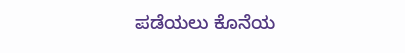ಪಡೆಯಲು ಕೊನೆಯ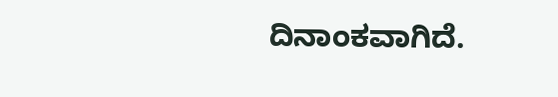ದಿನಾಂಕವಾಗಿದೆ.